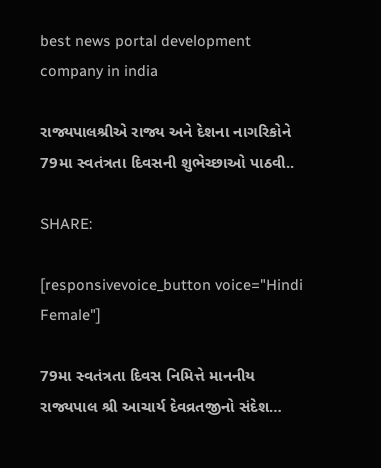best news portal development company in india

રાજ્યપાલશ્રીએ રાજ્ય અને દેશના નાગરિકોને 79મા સ્વતંત્રતા દિવસની શુભેચ્છાઓ પાઠવી..

SHARE:

[responsivevoice_button voice="Hindi Female"]

79મા સ્વતંત્રતા દિવસ નિમિત્તે માનનીય રાજ્યપાલ શ્રી આચાર્ય દેવવ્રતજીનો સંદેશ…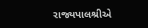રાજ્યપાલશ્રીએ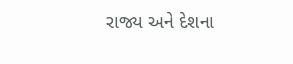રાજ્ય અને દેશના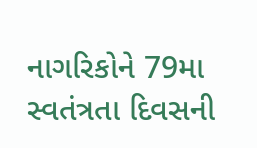નાગરિકોને 79મા સ્વતંત્રતા દિવસની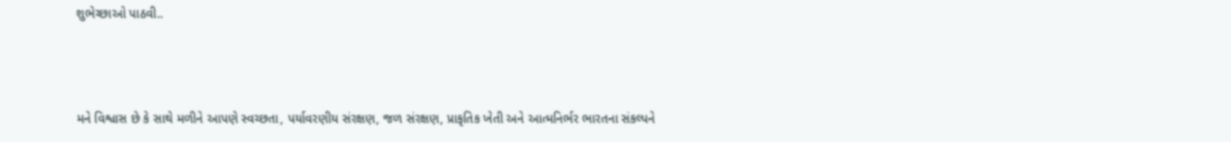શુભેચ્છાઓ પાઠવી..



મને વિશ્વાસ છે કે સાથે મળીને આપણે સ્વચ્છતા, પર્યાવરણીય સંરક્ષણ, જળ સંરક્ષણ, પ્રાકૃતિક ખેતી અને આત્મનિર્ભર ભારતના સંકલ્પને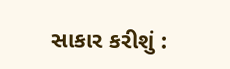સાકાર કરીશું :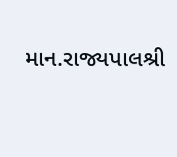માન.રાજ્યપાલશ્રી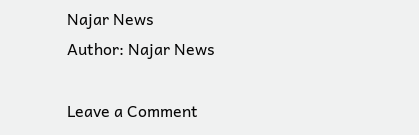Najar News
Author: Najar News

Leave a Comment